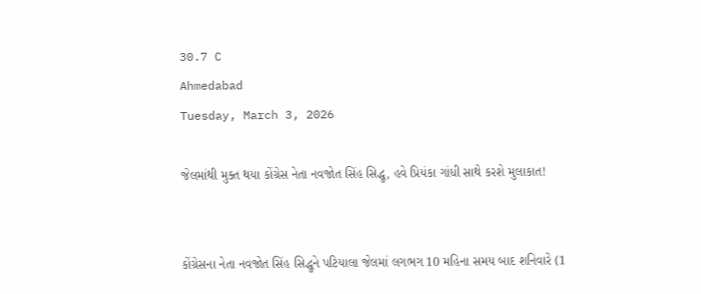30.7 C
Ahmedabad
Tuesday, March 3, 2026

જેલમાંથી મુક્ત થયા કોંગ્રેસ નેતા નવજોત સિંહ સિદ્ધુ, હવે પ્રિયંકા ગાંધી સાથે કરશે મુલાકાત!


કોંગ્રેસના નેતા નવજોત સિંહ સિદ્ધુને પટિયાલા જેલમાં લગભગ 10 મહિના સમય બાદ શનિવારે (1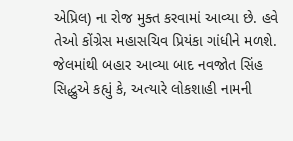એપ્રિલ) ના રોજ મુક્ત કરવામાં આવ્યા છે. હવે તેઓ કોંગ્રેસ મહાસચિવ પ્રિયંકા ગાંધીને મળશે. જેલમાંથી બહાર આવ્યા બાદ નવજોત સિંહ સિદ્ધુએ કહ્યું કે, અત્યારે લોકશાહી નામની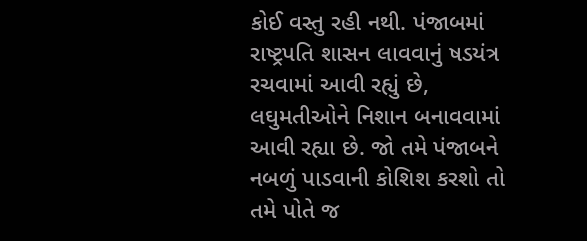કોઈ વસ્તુ રહી નથી. પંજાબમાં રાષ્ટ્રપતિ શાસન લાવવાનું ષડયંત્ર રચવામાં આવી રહ્યું છે, લઘુમતીઓને નિશાન બનાવવામાં આવી રહ્યા છે. જો તમે પંજાબને નબળું પાડવાની કોશિશ કરશો તો તમે પોતે જ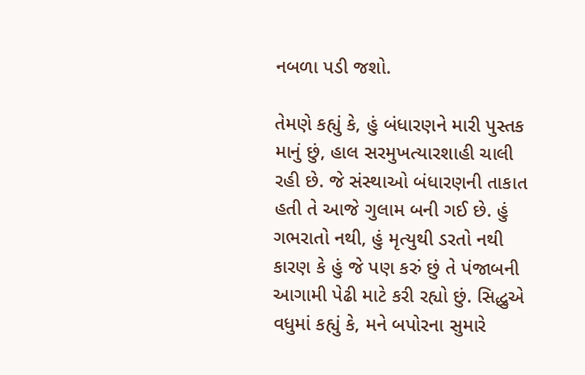નબળા પડી જશો.

તેમણે કહ્યું કે, હું બંધારણને મારી પુસ્તક માનું છું, હાલ સરમુખત્યારશાહી ચાલી રહી છે. જે સંસ્થાઓ બંધારણની તાકાત હતી તે આજે ગુલામ બની ગઈ છે. હું ગભરાતો નથી, હું મૃત્યુથી ડરતો નથી કારણ કે હું જે પણ કરું છું તે પંજાબની આગામી પેઢી માટે કરી રહ્યો છું. સિદ્ધુએ વધુમાં કહ્યું કે, મને બપોરના સુમારે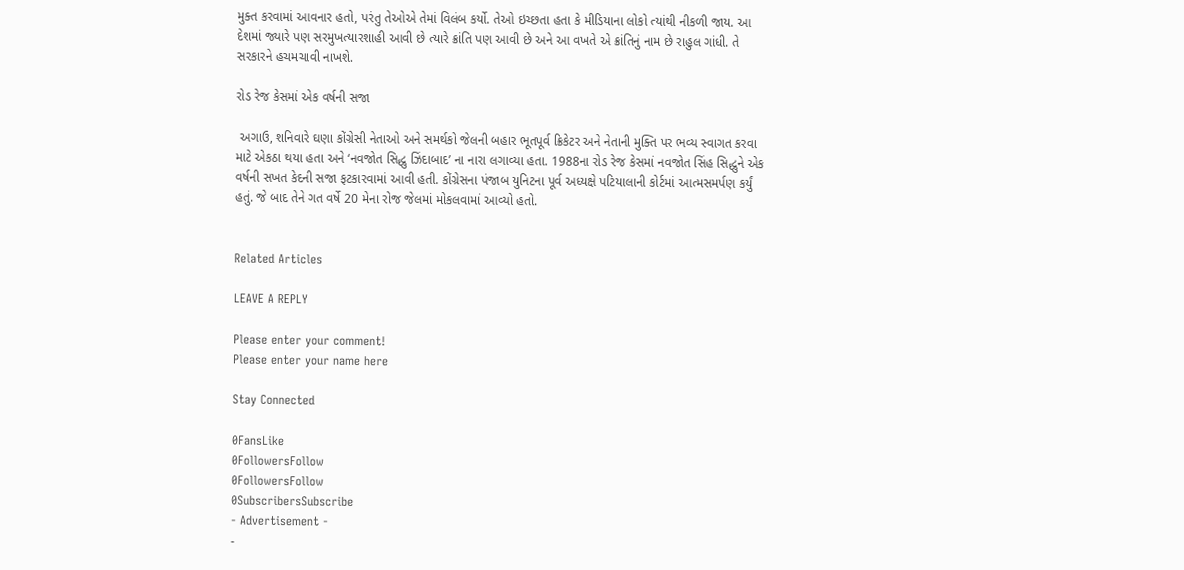મુક્ત કરવામાં આવનાર હતો, પરંતુ તેઓએ તેમાં વિલંબ કર્યો. તેઓ ઇચ્છતા હતા કે મીડિયાના લોકો ત્યાંથી નીકળી જાય. આ દેશમાં જ્યારે પણ સરમુખત્યારશાહી આવી છે ત્યારે ક્રાંતિ પણ આવી છે અને આ વખતે એ ક્રાંતિનું નામ છે રાહુલ ગાંધી. તે સરકારને હચમચાવી નાખશે.

રોડ રેજ કેસમાં એક વર્ષની સજા

 અગાઉ, શનિવારે ઘણા કોંગ્રેસી નેતાઓ અને સમર્થકો જેલની બહાર ભૂતપૂર્વ ક્રિકેટર અને નેતાની મુક્તિ પર ભવ્ય સ્વાગત કરવા માટે એકઠા થયા હતા અને ‘નવજોત સિદ્ધુ ઝિંદાબાદ’ ના નારા લગાવ્યા હતા. 1988ના રોડ રેજ કેસમાં નવજોત સિંહ સિદ્ધુને એક વર્ષની સખત કેદની સજા ફટકારવામાં આવી હતી. કોંગ્રેસના પંજાબ યુનિટના પૂર્વ અધ્યક્ષે પટિયાલાની કોર્ટમાં આત્મસમર્પણ કર્યું હતું. જે બાદ તેને ગત વર્ષે 20 મેના રોજ જેલમાં મોકલવામાં આવ્યો હતો.


Related Articles

LEAVE A REPLY

Please enter your comment!
Please enter your name here

Stay Connected

0FansLike
0FollowersFollow
0FollowersFollow
0SubscribersSubscribe
- Advertisement -
-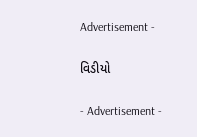Advertisement -

વિડીયો

- Advertisement -